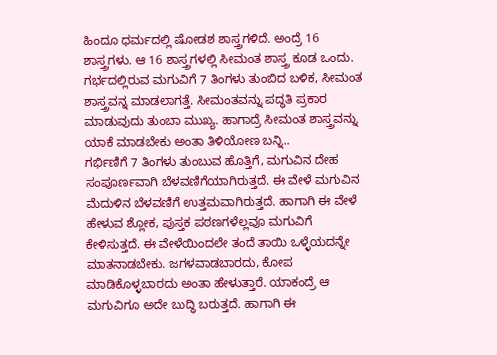ಹಿಂದೂ ಧರ್ಮದಲ್ಲಿ ಷೋಡಶ ಶಾಸ್ತ್ರಗಳಿದೆ. ಅಂದ್ರೆ 16 ಶಾಸ್ತ್ರಗಳು. ಆ 16 ಶಾಸ್ತ್ರಗಳಲ್ಲಿ ಸೀಮಂತ ಶಾಸ್ತ್ರ ಕೂಡ ಒಂದು. ಗರ್ಭದಲ್ಲಿರುವ ಮಗುವಿಗೆ 7 ತಿಂಗಳು ತುಂಬಿದ ಬಳಿಕ, ಸೀಮಂತ ಶಾಸ್ತ್ರವನ್ನ ಮಾಡಲಾಗತ್ತೆ. ಸೀಮಂತವನ್ನು ಪದ್ಧತಿ ಪ್ರಕಾರ ಮಾಡುವುದು ತುಂಬಾ ಮುಖ್ಯ. ಹಾಗಾದ್ರೆ ಸೀಮಂತ ಶಾಸ್ತ್ರವನ್ನು ಯಾಕೆ ಮಾಡಬೇಕು ಅಂತಾ ತಿಳಿಯೋಣ ಬನ್ನಿ..
ಗರ್ಭಿಣಿಗೆ 7 ತಿಂಗಳು ತುಂಬುವ ಹೊತ್ತಿಗೆ, ಮಗುವಿನ ದೇಹ ಸಂಪೂರ್ಣವಾಗಿ ಬೆಳವಣಿಗೆಯಾಗಿರುತ್ತದೆ. ಈ ವೇಳೆ ಮಗುವಿನ ಮೆದುಳಿನ ಬೆಳವಣಿಗೆ ಉತ್ತಮವಾಗಿರುತ್ತದೆ. ಹಾಗಾಗಿ ಈ ವೇಳೆ ಹೇಳುವ ಶ್ಲೋಕ, ಪುಸ್ತಕ ಪಠಣಗಳೆಲ್ಲವೂ ಮಗುವಿಗೆ ಕೇಳಿಸುತ್ತದೆ. ಈ ವೇಳೆಯಿಂದಲೇ ತಂದೆ ತಾಯಿ ಒಳ್ಳೆಯದನ್ನೇ ಮಾತನಾಡಬೇಕು. ಜಗಳವಾಡಬಾರದು, ಕೋಪ ಮಾಡಿಕೊಳ್ಳಬಾರದು ಅಂತಾ ಹೇಳುತ್ತಾರೆ. ಯಾಕಂದ್ರೆ ಆ ಮಗುವಿಗೂ ಅದೇ ಬುದ್ಧಿ ಬರುತ್ತದೆ. ಹಾಗಾಗಿ ಈ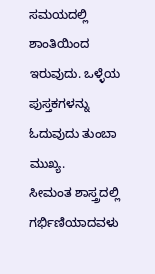ಸಮಯದಲ್ಲಿ ಶಾಂತಿಯಿಂದ ಇರುವುದು. ಒಳ್ಳೆಯ ಪುಸ್ತಕಗಳನ್ನು ಓದುವುದು ತುಂಬಾ ಮುಖ್ಯ.
ಸೀಮಂತ ಶಾಸ್ತ್ರದಲ್ಲಿ ಗರ್ಭಿಣಿಯಾದವಳು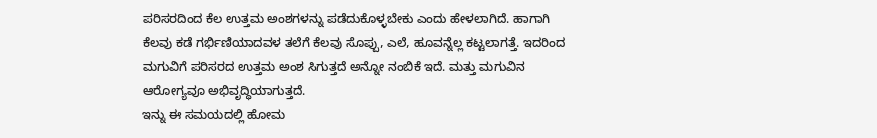ಪರಿಸರದಿಂದ ಕೆಲ ಉತ್ತಮ ಅಂಶಗಳನ್ನು ಪಡೆದುಕೊಳ್ಳಬೇಕು ಎಂದು ಹೇಳಲಾಗಿದೆ. ಹಾಗಾಗಿ ಕೆಲವು ಕಡೆ ಗರ್ಭಿಣಿಯಾದವಳ ತಲೆಗೆ ಕೆಲವು ಸೊಪ್ಪು, ಎಲೆ, ಹೂವನ್ನೆಲ್ಲ ಕಟ್ಟಲಾಗತ್ತೆ. ಇದರಿಂದ ಮಗುವಿಗೆ ಪರಿಸರದ ಉತ್ತಮ ಅಂಶ ಸಿಗುತ್ತದೆ ಅನ್ನೋ ನಂಬಿಕೆ ಇದೆ. ಮತ್ತು ಮಗುವಿನ ಆರೋಗ್ಯವೂ ಅಭಿವೃದ್ಧಿಯಾಗುತ್ತದೆ.
ಇನ್ನು ಈ ಸಮಯದಲ್ಲಿ ಹೋಮ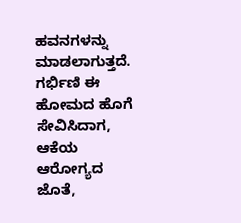ಹವನಗಳನ್ನು ಮಾಡಲಾಗುತ್ತದೆ. ಗರ್ಭಿಣಿ ಈ ಹೋಮದ ಹೊಗೆ ಸೇವಿಸಿದಾಗ, ಆಕೆಯ ಆರೋಗ್ಯದ ಜೊತೆ,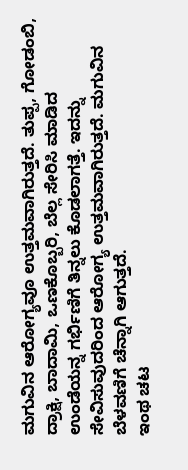ಮಗುವಿನ ಆರೋಗ್ಯವೂ ಉತ್ತಮವಾಗಿರುತ್ತದೆ. ತುಪ್ಪ, ಗೋಡಂಬಿ, ದ್ರಾಕ್ಷಿ, ಬಾದಾಮಿ, ಒಣಕೊಬ್ಬರಿ, ಬೆಲ್ಲ ಸೇರಿಸಿ ಮಾಡಿದ ಉಂಡೆಯನ್ನ ಗರ್ಭಿಣಿಗೆ ತಿನ್ನಲು ಕೊಡಲಾಗತ್ತೆ. ಇದನ್ನು ಸೇವಿಸುವುದರಿಂದ ಆರೋಗ್ಯ ಉತ್ತಮವಾಗಿರುತ್ತದೆ. ಮಗುವಿನ ಬೆಳವಣಿಗೆ ಚೆನ್ನಾಗಿ ಆಗುತ್ತದೆ.
ಇಂಥ ಚಟ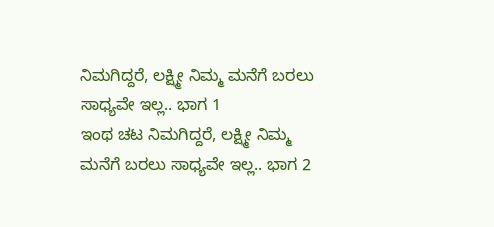ನಿಮಗಿದ್ದರೆ, ಲಕ್ಷ್ಮೀ ನಿಮ್ಮ ಮನೆಗೆ ಬರಲು ಸಾಧ್ಯವೇ ಇಲ್ಲ.. ಭಾಗ 1
ಇಂಥ ಚಟ ನಿಮಗಿದ್ದರೆ, ಲಕ್ಷ್ಮೀ ನಿಮ್ಮ ಮನೆಗೆ ಬರಲು ಸಾಧ್ಯವೇ ಇಲ್ಲ.. ಭಾಗ 2